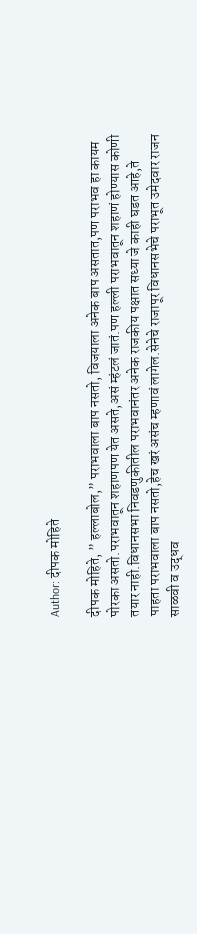Author: दीपक मोहिते

दीपक मोहिते, ” हल्लाबोल,” पराभवाला बाप नसतो, विजयाला अनेक बाप असतात,पण पराभव हा कायम पोरका असतो.पराभवातून शहाणपण येत असते,असं म्हंटलं जातं.पण हल्ली पराभवातून शहाणं होण्यास कोणी तयार नाही.विधानसभा निवडणुकीतील पराभवानंतर अनेक राजकीय पक्षात सध्या जे काही घडत आहे,ते पाहता पराभवाला बाप नसतो,हेच खरं असंच म्हणावं लागेल.सेनेचे राजापूर विधानसभेचे पराभूत उमेदवार राजन साळवी व उद्धव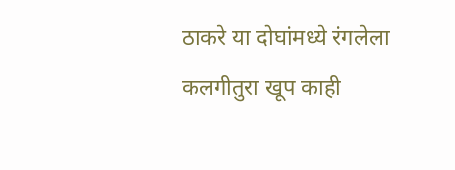ठाकरे या दोघांमध्ये रंगलेला कलगीतुरा खूप काही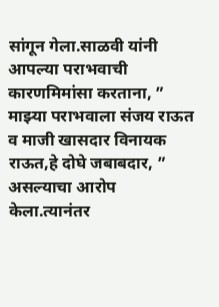सांगून गेला.साळवी यांनी आपल्या पराभवाची कारणमिमांसा करताना, ” माझ्या पराभवाला संजय राऊत व माजी खासदार विनायक राऊत,हे दोघे जबाबदार, ” असल्याचा आरोप केला.त्यानंतर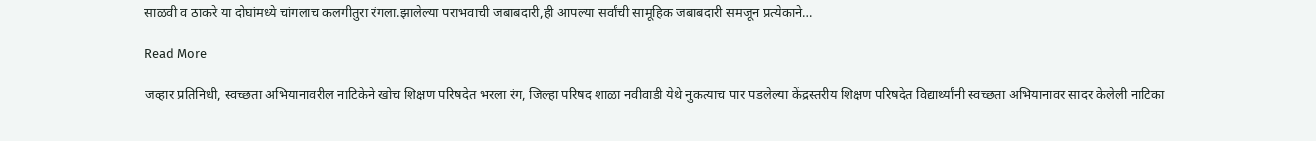साळवी व ठाकरे या दोघांमध्ये चांगलाच कलगीतुरा रंगला.झालेल्या पराभवाची जबाबदारी,ही आपल्या सर्वांची सामूहिक जबाबदारी समजून प्रत्येकाने…

Read More

जव्हार प्रतिनिधी, स्वच्छता अभियानावरील नाटिकेने खोच शिक्षण परिषदेत भरला रंग, जिल्हा परिषद शाळा नवीवाडी येथे नुकत्याच पार पडलेल्या केंद्रस्तरीय शिक्षण परिषदेत विद्यार्थ्यांनी स्वच्छता अभियानावर सादर केलेली नाटिका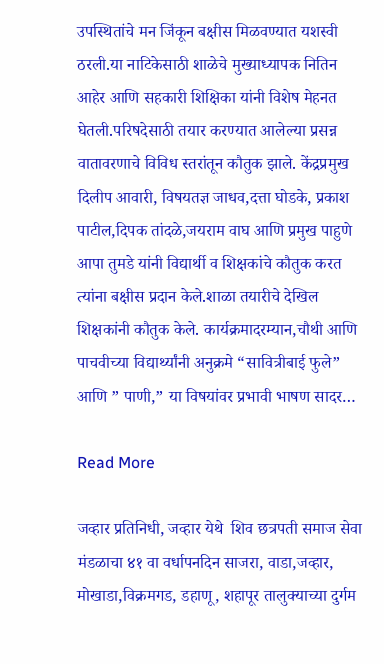उपस्थितांचे मन जिंकून बक्षीस मिळवण्यात यशस्वी ठरली.या नाटिकेसाठी शाळेचे मुख्याध्यापक नितिन आहेर आणि सहकारी शिक्षिका यांनी विशेष मेहनत घेतली.परिषदेसाठी तयार करण्यात आलेल्या प्रसन्न वातावरणाचे विविध स्तरांतून कौतुक झाले. केंद्रप्रमुख दिलीप आवारी, विषयतज्ञ जाधव,दत्ता घोडके, प्रकाश पाटील,दिपक तांदळे,जयराम वाघ आणि प्रमुख पाहुणे आपा तुमडे यांनी विद्यार्थी व शिक्षकांचे कौतुक करत त्यांना बक्षीस प्रदान केले.शाळा तयारीचे देखिल शिक्षकांनी कौतुक केले. कार्यक्रमादरम्यान,चौथी आणि पाचवीच्या विद्यार्थ्यांनी अनुक्रमे “सावित्रीबाई फुले” आणि ” पाणी,” या विषयांवर प्रभावी भाषण सादर…

Read More

जव्हार प्रतिनिधी, जव्हार येथे  शिव छत्रपती समाज सेवा मंडळाचा ४१ वा वर्धापनदिन साजरा, वाडा,जव्हार, मोखाडा,विक्रमगड, डहाणू, शहापूर तालुक्याच्या दुर्गम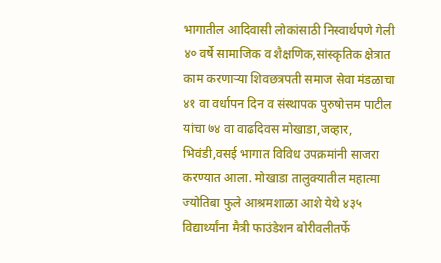भागातील आदिवासी लोकांसाठी निस्वार्थपणे गेली ४० वर्षे सामाजिक व शैक्षणिक,सांस्कृतिक क्षेत्रात काम करणाऱ्या शिवछत्रपती समाज सेवा मंडळाचा ४१ वा वर्धापन दिन व संस्थापक पुरुषोत्तम पाटील यांचा ७४ वा वाढदिवस मोखाडा,जव्हार, भिवंडी,वसई भागात विविध उपक्रमांनी साजरा करण्यात आला. मोखाडा तालुक्यातील महात्मा ज्योतिबा फुले आश्रमशाळा आशे येथे ४३५ विद्यार्थ्यांना मैत्री फाउंडेशन बोरीवलीतर्फे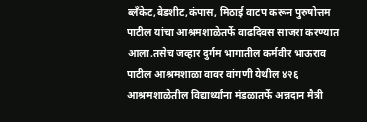ब्लॅंकेट,बेडशीट,कंपास, मिठाई वाटप करून पुरुषोत्तम पाटील यांचा आश्रमशाळेतर्फे वाढदिवस साजरा करण्यात आला.तसेच जव्हार दुर्गम भागातील कर्मवीर भाऊराव पाटील आश्रमशाळा वावर वांगणी येथील ४२६ आश्रमशाळेतील विद्यार्थ्यांना मंडळातर्फे अन्नदान मैत्री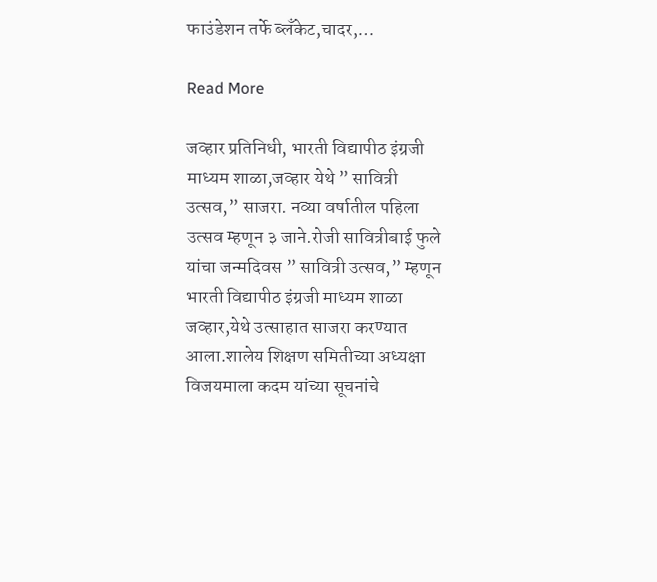फाउंडेशन तर्फे ब्लॅंकेट,चादर,…

Read More

जव्हार प्रतिनिधी, भारती विद्यापीठ इंग्रजी माध्यम शाळा,जव्हार येथे ” सावित्री उत्सव,” साजरा. नव्या वर्षातील पहिला उत्सव म्हणून ३ जाने.रोजी सावित्रीबाई फुले यांचा जन्मदिवस ” सावित्री उत्सव,” म्हणून भारती विद्यापीठ इंग्रजी माध्यम शाळा जव्हार,येथे उत्साहात साजरा करण्यात आला.शालेय शिक्षण समितीच्या अध्यक्षा विजयमाला कदम यांच्या सूचनांचे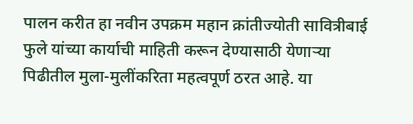पालन करीत हा नवीन उपक्रम महान क्रांतीज्योती सावित्रीबाई फुले यांच्या कार्याची माहिती करून देण्यासाठी येणाऱ्या पिढीतील मुला-मुलींकरिता महत्वपूर्ण ठरत आहे. या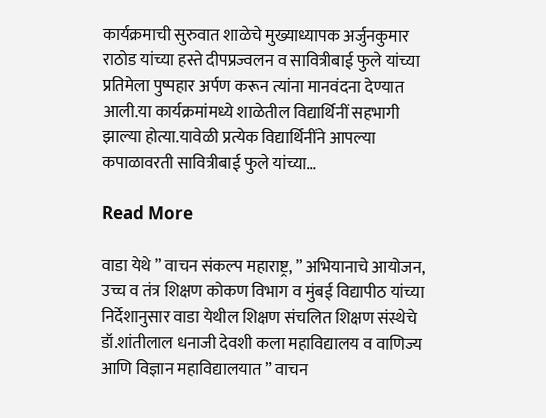कार्यक्रमाची सुरुवात शाळेचे मुख्याध्यापक अर्जुनकुमार राठोड यांच्या हस्ते दीपप्रज्वलन व सावित्रीबाई फुले यांच्या प्रतिमेला पुष्पहार अर्पण करून त्यांना मानवंदना देण्यात आली.या कार्यक्रमांमध्ये शाळेतील विद्यार्थिनीं सहभागी झाल्या होत्या.यावेळी प्रत्येक विद्यार्थिनींने आपल्या कपाळावरती सावित्रीबाई फुले यांच्या…

Read More

वाडा येथे ” वाचन संकल्प महाराष्ट्र, ” अभियानाचे आयोजन, उच्च व तंत्र शिक्षण कोकण विभाग व मुंबई विद्यापीठ यांच्या निर्देशानुसार वाडा येथील शिक्षण संचलित शिक्षण संस्थेचे डॉ.शांतीलाल धनाजी देवशी कला महाविद्यालय व वाणिज्य आणि विज्ञान महाविद्यालयात ” वाचन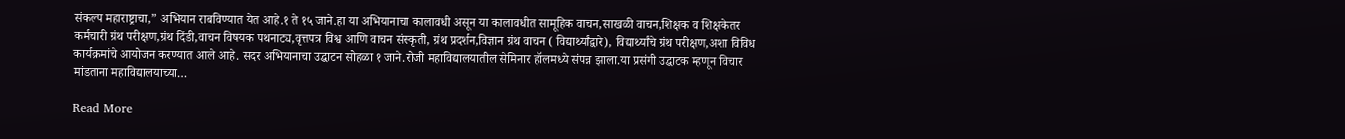संकल्प महाराष्ट्राचा,” अभियान राबविण्यात येत आहे.१ ते १५ जाने.हा या अभियानाचा कालावधी असून या कालावधीत सामूहिक वाचन,साखळी वाचन,शिक्षक व शिक्षकेतर कर्मचारी ग्रंथ परीक्षण,ग्रंथ दिंडी,वाचन विषयक पथनाट्य,वृत्तपत्र विश्व आणि वाचन संस्कृती, ग्रंथ प्रदर्शन,विज्ञान ग्रंथ वाचन ( विद्यार्थ्यांद्वारे), विद्यार्थ्यांचे ग्रंथ परीक्षण,अशा विविध कार्यक्रमांचे आयोजन करण्यात आले आहे. सदर अभियानाचा उद्घाटन सोहळा १ जाने.रोजी महाविद्यालयातील सेमिनार हॉलमध्ये संपन्न झाला.या प्रसंगी उद्घाटक म्हणून विचार मांडताना महाविद्यालयाच्या…

Read More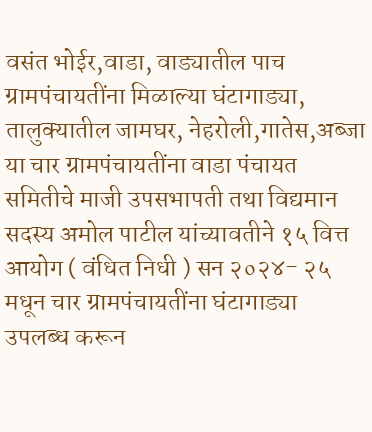वसंत भोईर,वाडा, वाड्यातील पाच ग्रामपंचायतींना मिळाल्या घंटागाड्या, तालुक्यातील जामघर, नेहरोली,गातेस,अब्जा या चार ग्रामपंचायतींना वाडा पंचायत समितीचे माजी उपसभापती तथा विद्यमान सदस्य अमोल पाटील यांच्यावतीने १५ वित्त आयोग ( वंधित निधी ) सन २०२४- २५ मधून चार ग्रामपंचायतींना घंटागाड्या उपलब्ध करून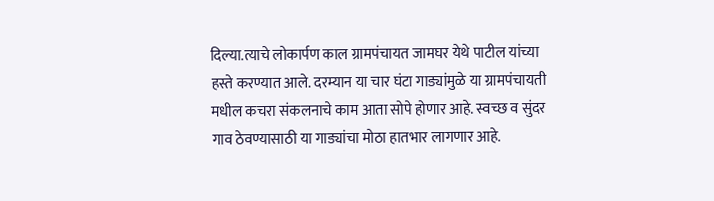दिल्या.त्याचे लोकार्पण काल ग्रामपंचायत जामघर येथे पाटील यांच्या हस्ते करण्यात आले. दरम्यान या चार घंटा गाड्यांमुळे या ग्रामपंचायती मधील कचरा संकलनाचे काम आता सोपे होणार आहे. स्वच्छ व सुंदर गाव ठेवण्यासाठी या गाड्यांचा मोठा हातभार लागणार आहे.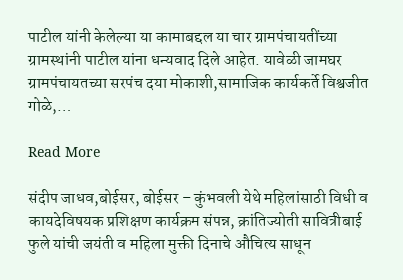पाटील यांनी केलेल्या या कामाबद्दल या चार ग्रामपंचायतींच्या ग्रामस्थांनी पाटील यांना धन्यवाद दिले आहेत. यावेळी जामघर ग्रामपंचायतच्या सरपंच दया मोकाशी,सामाजिक कार्यकर्ते विश्वजीत गोळे,…

Read More

संदीप जाधव,बोईसर, बोईसर – कुंभवली येथे महिलांसाठी विधी व कायदेविषयक प्रशिक्षण कार्यक्रम संपन्न, क्रांतिज्योती सावित्रीबाई फुले यांची जयंती व महिला मुक्ती दिनाचे औचित्य साधून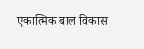एकात्मिक बाल विकास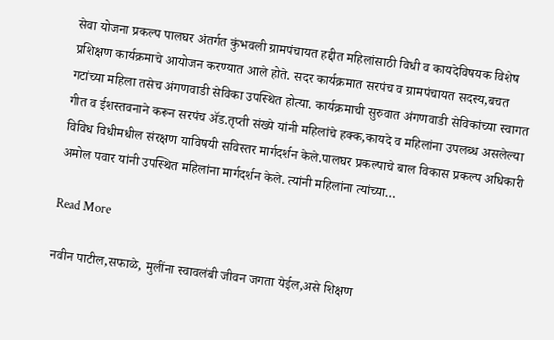सेवा योजना प्रकल्प पालघर अंतर्गत कुंभवली ग्रामपंचायत हद्दीत महिलांसाठी विधी व कायदेविषयक विशेष प्रशिक्षण कार्यक्रमाचे आयोजन करण्यात आले होते. सदर कार्यक्रमात सरपंच व ग्रामपंचायत सदस्य,बचत गटांच्या महिला तसेच अंगणवाडी सेविका उपस्थित होत्या. कार्यक्रमाची सुरुवात अंगणवाडी सेविकांच्या स्वागत गीत व ईशस्तवनाने करून सरपंच ॲड.तृप्ती संख्ये यांनी महिलांचे हक्क,कायदे व महिलांना उपलब्ध असलेल्या विविध विधीमधील संरक्षण याविषयी सविस्तर मार्गदर्शन केले.पालघर प्रकल्पाचे बाल विकास प्रकल्प अधिकारी अमोल पवार यांनी उपस्थित महिलांना मार्गदर्शन केले. त्यांनी महिलांना त्यांच्या…

Read More

नवीन पाटील,सफाळे, मुलींना स्वावलंबी जीवन जगता येईल,असे शिक्षण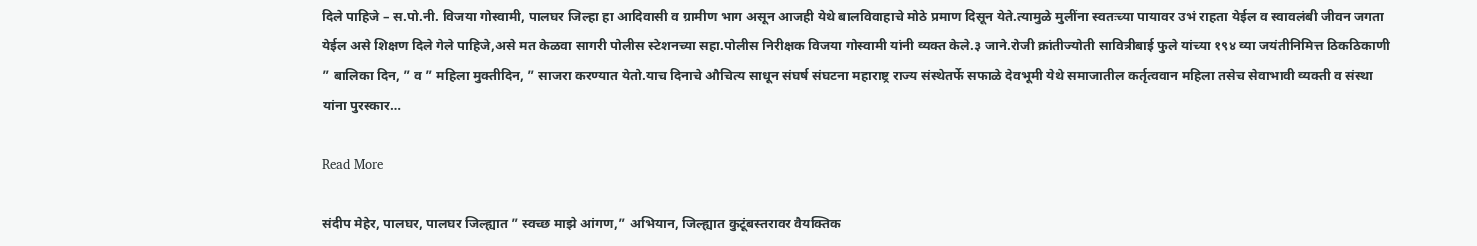दिले पाहिजे – स.पो.नी. विजया गोस्वामी, पालघर जिल्हा हा आदिवासी व ग्रामीण भाग असून आजही येथे बालविवाहाचे मोठे प्रमाण दिसून येते.त्यामुळे मुलींना स्वतःच्या पायावर उभं राहता येईल व स्वावलंबी जीवन जगता येईल असे शिक्षण दिले गेले पाहिजे,असे मत केळवा सागरी पोलीस स्टेशनच्या सहा.पोलीस निरीक्षक विजया गोस्वामी यांनी व्यक्त केले.३ जाने.रोजी क्रांतीज्योती सावित्रीबाई फुले यांच्या १९४ व्या जयंतीनिमित्त ठिकठिकाणी ” बालिका दिन, ” व ” महिला मुक्तीदिन, ” साजरा करण्यात येतो.याच दिनाचे औचित्य साधून संघर्ष संघटना महाराष्ट्र राज्य संस्थेतर्फे सफाळे देवभूमी येथे समाजातील कर्तृत्ववान महिला तसेच सेवाभावी व्यक्ती व संस्था यांना पुरस्कार…

Read More

संदीप मेहेर, पालघर, पालघर जिल्ह्यात ” स्वच्छ माझे आंगण,” अभियान, जिल्ह्यात कुटूंबस्तरावर वैयक्तिक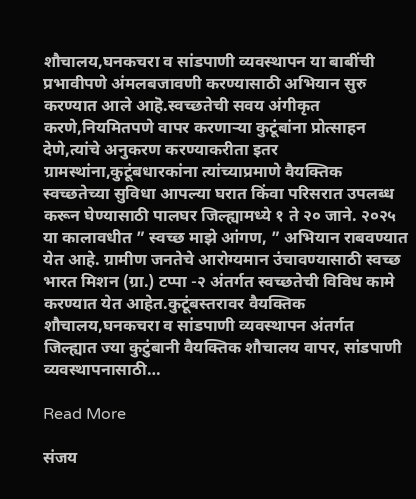शौचालय,घनकचरा व सांडपाणी व्यवस्थापन या बाबींची प्रभावीपणे अंमलबजावणी करण्यासाठी अभियान सुरु करण्यात आले आहॆ.स्वच्छतेची सवय अंगीकृत करणे,नियमितपणे वापर करणाऱ्या कुटूंबांना प्रोत्साहन देणे,त्यांचे अनुकरण करण्याकरीता इतर ग्रामस्थांना,कुटूंबधारकांना त्यांच्याप्रमाणे वैयक्तिक स्वच्छतेच्या सुविधा आपल्या घरात किंवा परिसरात उपलब्ध करून घेण्यासाठी पालघर जिल्ह्यामध्ये १ ते २० जाने. २०२५ या कालावधीत ” स्वच्छ माझे आंगण, ” अभियान राबवण्यात येत आहे. ग्रामीण जनतेचे आरोग्यमान उंचावण्यासाठी स्वच्छ भारत मिशन (ग्रा.) टप्पा -२ अंतर्गत स्वच्छतेची विविध कामे करण्यात येत आहेत.कुटूंबस्तरावर वैयक्तिक शौचालय,घनकचरा व सांडपाणी व्यवस्थापन अंतर्गत जिल्ह्यात ज्या कुटुंबानी वैयक्तिक शौचालय वापर, सांडपाणी व्यवस्थापनासाठी…

Read More

संजय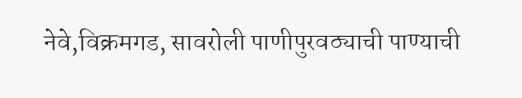नेवे,विक्रमगड, सावरोली पाणीपुरवठ्याची पाण्याची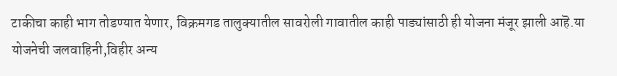टाकीचा काही भाग तोडण्यात येणार, विक्रमगड तालुक्यातील सावरोली गावातील काही पाड्यांसाठी ही योजना मंजूर झाली आहॆ.या योजनेची जलवाहिनी,विहीर अन्य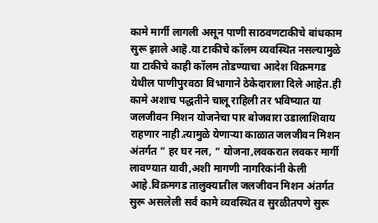कामे मार्गी लागली असून पाणी साठवणटाकीचे बांधकाम सुरू झाले आहॆ.या टाकीचे कॉलम व्यवस्थित नसल्यामुळे या टाकीचे काही कॉलम तोडण्याचा आदेश विक्रमगड येथील पाणीपुरवठा विभागाने ठेकेदाराला दिले आहेत.ही कामे अशाच पद्धतीने चालू राहिली तर भविष्यात या जलजीवन मिशन योजनेचा पार बोजवारा उडालाशिवाय राहणार नाही.त्यामुळे येणाऱ्या काळात जलजीवन मिशन अंतर्गत ” हर घर नल, ” योजना,लवकरात लवकर मार्गी लावण्यात यावी,अशी मागणी नागरिकांनी केली आहे.विक्रमगड तालुक्यातील जलजीवन मिशन अंतर्गत सुरू असलेली सर्व कामे व्यवस्थित व सुरळीतपणे सुरू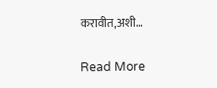करावीत,अशी…

Read More